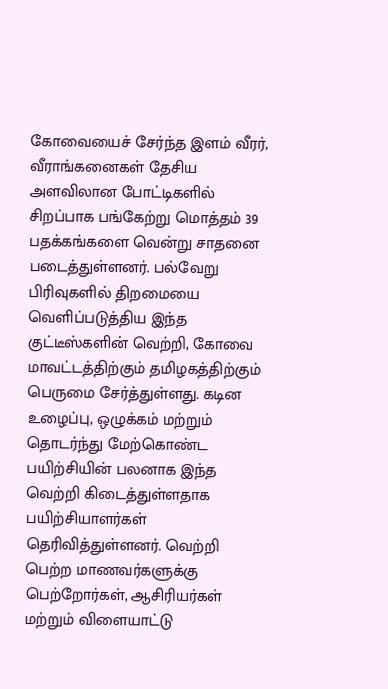கோவையைச் சேர்ந்த இளம் வீரர், வீராங்கனைகள் தேசிய அளவிலான போட்டிகளில் சிறப்பாக பங்கேற்று மொத்தம் 39 பதக்கங்களை வென்று சாதனை படைத்துள்ளனர். பல்வேறு பிரிவுகளில் திறமையை வெளிப்படுத்திய இந்த குட்டீஸ்களின் வெற்றி, கோவை மாவட்டத்திற்கும் தமிழகத்திற்கும் பெருமை சேர்த்துள்ளது. கடின உழைப்பு, ஒழுக்கம் மற்றும் தொடர்ந்து மேற்கொண்ட பயிற்சியின் பலனாக இந்த வெற்றி கிடைத்துள்ளதாக பயிற்சியாளர்கள் தெரிவித்துள்ளனர். வெற்றி பெற்ற மாணவர்களுக்கு பெற்றோர்கள், ஆசிரியர்கள் மற்றும் விளையாட்டு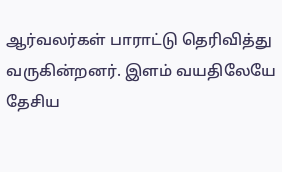ஆர்வலர்கள் பாராட்டு தெரிவித்து வருகின்றனர். இளம் வயதிலேயே தேசிய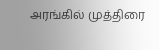அரங்கில் முத்திரை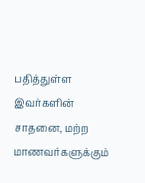பதித்துள்ள இவர்களின் சாதனை, மற்ற மாணவர்களுக்கும்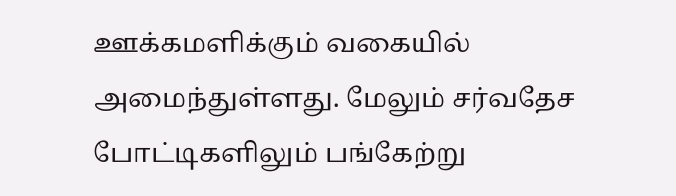ஊக்கமளிக்கும் வகையில் அமைந்துள்ளது. மேலும் சர்வதேச போட்டிகளிலும் பங்கேற்று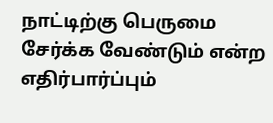நாட்டிற்கு பெருமை சேர்க்க வேண்டும் என்ற எதிர்பார்ப்பும்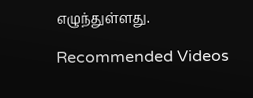எழுந்துள்ளது.

Recommended Videos